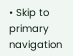• Skip to primary navigation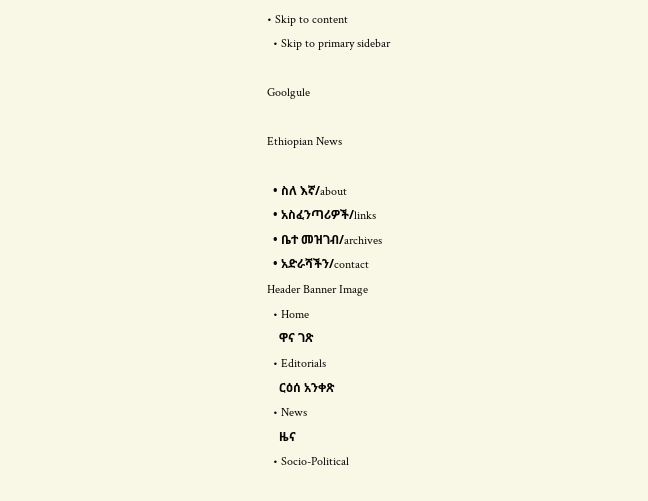• Skip to content
  • Skip to primary sidebar

Goolgule

Ethiopian News

  • ስለ እኛ/about
  • አስፈንጣሪዎች/links
  • ቤተ መዝገብ/archives
  • አድራሻችን/contact
Header Banner Image
  • Home
    ዋና ገጽ
  • Editorials
    ርዕሰ አንቀጽ
  • News
    ዜና
  • Socio-Political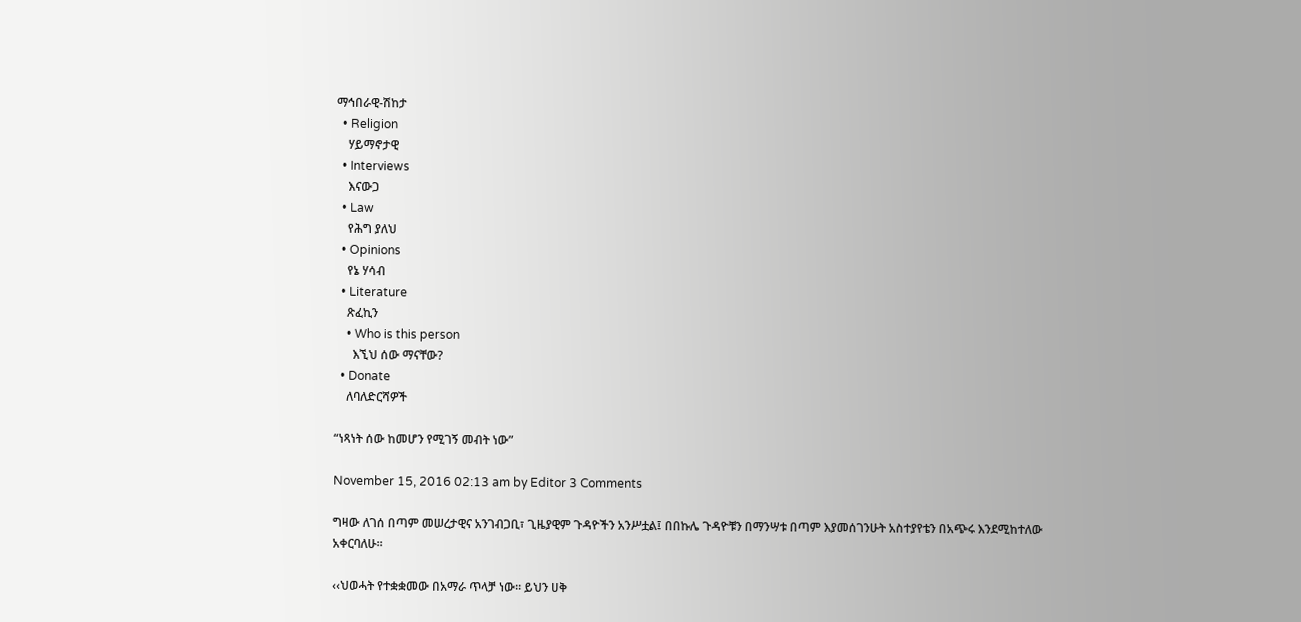ማኅበራዊ-ሽከታ
  • Religion
    ሃይማኖታዊ
  • Interviews
    እናውጋ
  • Law
    የሕግ ያለህ
  • Opinions
    የኔ ሃሳብ
  • Literature
    ጽፈኪን
    • Who is this person
      እኚህ ሰው ማናቸው?
  • Donate
    ለባለድርሻዎች

“ነጻነት ሰው ከመሆን የሚገኝ መብት ነው”

November 15, 2016 02:13 am by Editor 3 Comments

ግዛው ለገሰ በጣም መሠረታዊና አንገብጋቢ፣ ጊዜያዊም ጉዳዮችን አንሥቷል፤ በበኩሌ ጉዳዮቹን በማንሣቱ በጣም እያመሰገንሁት አስተያየቴን በአጭሩ እንደሚከተለው አቀርባለሁ፡፡

‹‹ህወሓት የተቋቋመው በአማራ ጥላቻ ነው፡፡ ይህን ሀቅ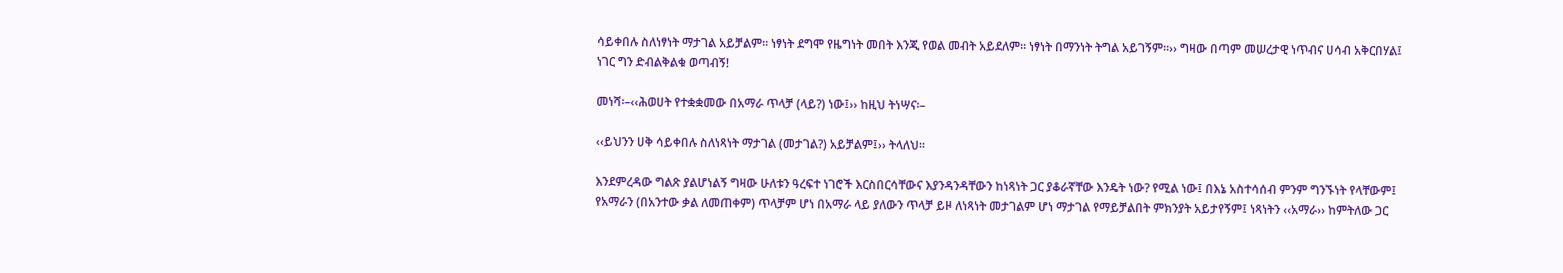ሳይቀበሉ ስለነፃነት ማታገል አይቻልም፡፡ ነፃነት ደግሞ የዜግነት መበት እንጂ የወል መብት አይደለም፡፡ ነፃነት በማንነት ትግል አይገኝም፡፡›› ግዛው በጣም መሠረታዊ ነጥብና ሀሳብ አቅርበሃል፤ ነገር ግን ድብልቅልቁ ወጣብኝ!

መነሻ፡–‹‹ሕወሀት የተቋቋመው በአማራ ጥላቻ (ላይ?) ነው፤›› ከዚህ ትነሣና፡–

‹‹ይህንን ሀቅ ሳይቀበሉ ስለነጻነት ማታገል (መታገል?) አይቻልም፤›› ትላለህ፡፡

እንደምረዳው ግልጽ ያልሆነልኝ ግዛው ሁለቱን ዓረፍተ ነገሮች እርስበርሳቸውና እያንዳንዳቸውን ከነጻነት ጋር ያቆራኛቸው እንዴት ነው? የሚል ነው፤ በእኔ አስተሳሰብ ምንም ግንኙነት የላቸውም፤ የአማራን (በአንተው ቃል ለመጠቀም) ጥላቻም ሆነ በአማራ ላይ ያለውን ጥላቻ ይዞ ለነጻነት መታገልም ሆነ ማታገል የማይቻልበት ምክንያት አይታየኝም፤ ነጻነትን ‹‹አማራ›› ከምትለው ጋር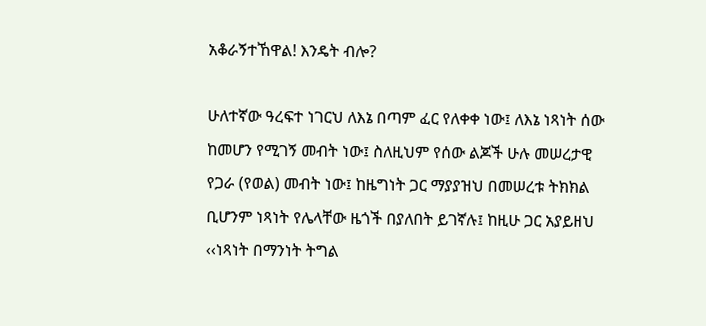አቆራኝተኸዋል! እንዴት ብሎ?

ሁለተኛው ዓረፍተ ነገርህ ለእኔ በጣም ፈር የለቀቀ ነው፤ ለእኔ ነጻነት ሰው ከመሆን የሚገኝ መብት ነው፤ ስለዚህም የሰው ልጆች ሁሉ መሠረታዊ የጋራ (የወል) መብት ነው፤ ከዜግነት ጋር ማያያዝህ በመሠረቱ ትክክል ቢሆንም ነጻነት የሌላቸው ዜጎች በያለበት ይገኛሉ፤ ከዚሁ ጋር አያይዘህ ‹‹ነጻነት በማንነት ትግል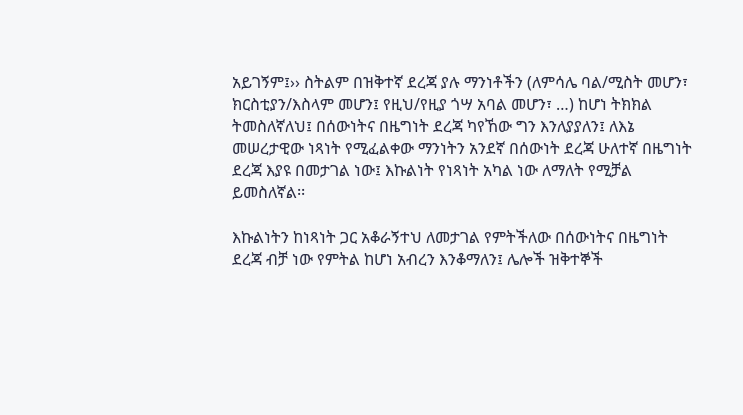አይገኝም፤›› ስትልም በዝቅተኛ ደረጃ ያሉ ማንነቶችን (ለምሳሌ ባል/ሚስት መሆን፣ ክርስቲያን/እስላም መሆን፤ የዚህ/የዚያ ጎሣ አባል መሆን፣ …) ከሆነ ትክክል ትመስለኛለህ፤ በሰውነትና በዜግነት ደረጃ ካየኸው ግን እንለያያለን፤ ለእኔ መሠረታዊው ነጻነት የሚፈልቀው ማንነትን አንደኛ በሰውነት ደረጃ ሁለተኛ በዜግነት ደረጃ እያዩ በመታገል ነው፤ እኩልነት የነጻነት አካል ነው ለማለት የሚቻል ይመስለኛል፡፡

እኩልነትን ከነጻነት ጋር አቆራኝተህ ለመታገል የምትችለው በሰውነትና በዜግነት ደረጃ ብቻ ነው የምትል ከሆነ አብረን እንቆማለን፤ ሌሎች ዝቅተኞች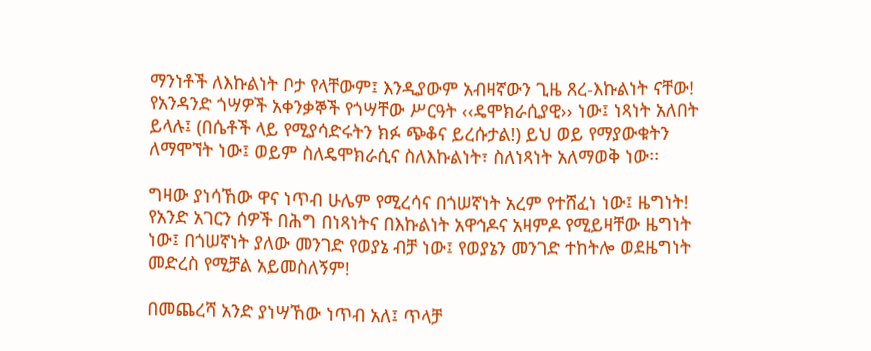ማንነቶች ለእኩልነት ቦታ የላቸውም፤ እንዲያውም አብዛኛውን ጊዜ ጸረ-እኩልነት ናቸው! የአንዳንድ ጎሣዎች አቀንቃኞች የጎሣቸው ሥርዓት ‹‹ዴሞክራሲያዊ›› ነው፤ ነጻነት አለበት ይላሉ፤ (በሴቶች ላይ የሚያሳድሩትን ክፉ ጭቆና ይረሱታል!) ይህ ወይ የማያውቁትን ለማሞኘት ነው፤ ወይም ስለዴሞክራሲና ስለእኩልነት፣ ስለነጻነት አለማወቅ ነው፡፡

ግዛው ያነሳኸው ዋና ነጥብ ሁሌም የሚረሳና በጎሠኛነት አረም የተሸፈነ ነው፤ ዜግነት! የአንድ አገርን ሰዎች በሕግ በነጻነትና በእኩልነት አዋኅዶና አዛምዶ የሚይዛቸው ዜግነት ነው፤ በጎሠኛነት ያለው መንገድ የወያኔ ብቻ ነው፤ የወያኔን መንገድ ተከትሎ ወደዜግነት መድረስ የሚቻል አይመስለኝም!

በመጨረሻ አንድ ያነሣኸው ነጥብ አለ፤ ጥላቻ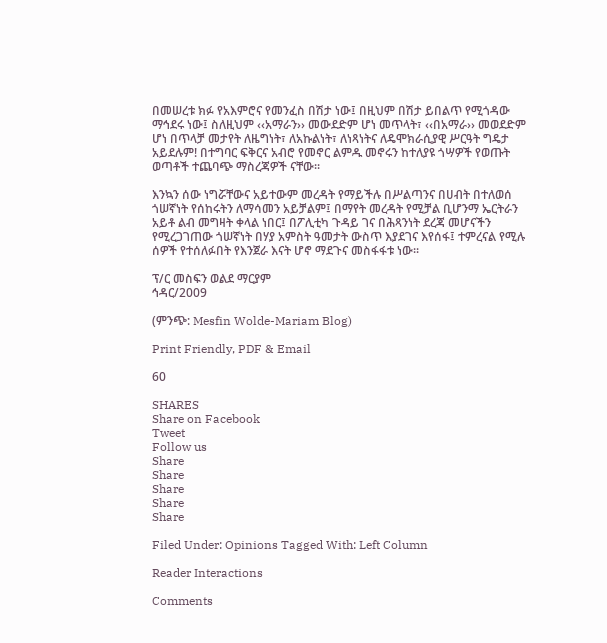በመሠረቱ ክፉ የአእምሮና የመንፈስ በሽታ ነው፤ በዚህም በሽታ ይበልጥ የሚጎዳው ማኅደሩ ነው፤ ስለዚህም ‹‹አማራን›› መውደድም ሆነ መጥላት፣ ‹‹በአማራ›› መወደድም ሆነ በጥላቻ መታየት ለዜግነት፣ ለአኩልነት፣ ለነጻነትና ለዴሞክራሲያዊ ሥርዓት ግዴታ አይደሉም! በተግባር ፍቅርና አብሮ የመኖር ልምዱ መኖሩን ከተለያዩ ጎሣዎች የወጡት ወጣቶች ተጨባጭ ማስረጃዎች ናቸው፡፡

እንኳን ሰው ነግሯቸውና አይተውም መረዳት የማይችሉ በሥልጣንና በሀብት በተለወሰ ጎሠኛነት የሰከሩትን ለማሳመን አይቻልም፤ በማየት መረዳት የሚቻል ቢሆንማ ኤርትራን አይቶ ልብ መግዛት ቀላል ነበር፤ በፖሊቲካ ጉዳይ ገና በሕጻንነት ደረጃ መሆናችን የሚረጋገጠው ጎሠኛነት በሃያ አምስት ዓመታት ውስጥ እያደገና እየሰፋ፤ ተምረናል የሚሉ ሰዎች የተሰለፉበት የእንጀራ እናት ሆኖ ማደጉና መስፋፋቱ ነው፡፡

ፕ/ር መስፍን ወልደ ማርያም
ኅዳር/2009

(ምንጭ: Mesfin Wolde-Mariam Blog)

Print Friendly, PDF & Email

60

SHARES
Share on Facebook
Tweet
Follow us
Share
Share
Share
Share
Share

Filed Under: Opinions Tagged With: Left Column

Reader Interactions

Comments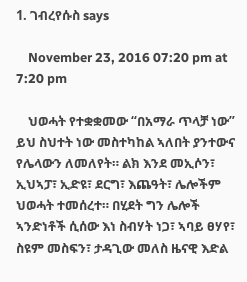1. ገብረየሱስ says

    November 23, 2016 07:20 pm at 7:20 pm

    ህወሓት የተቋቋመው “በአማራ ጥላቻ ነው” ይህ ስህተት ነው መስተካከል ኣለበት ያንተውና የሌላውን ለመለየት። ልክ እንደ መኢሶን፣ ኢህኣፓ፣ ኢድዩ፣ ደርግ፣ እጨዓት፣ ሌሎችም ህወሓት ተመሰረተ። በሂደት ግን ሌሎች ኣንድነቶች ሲሰው እነ ስብሃት ነጋ፣ ኣባይ ፀሃየ፣ ስዩም መስፍን፣ ታዳጊው መለስ ዜናዊ እድል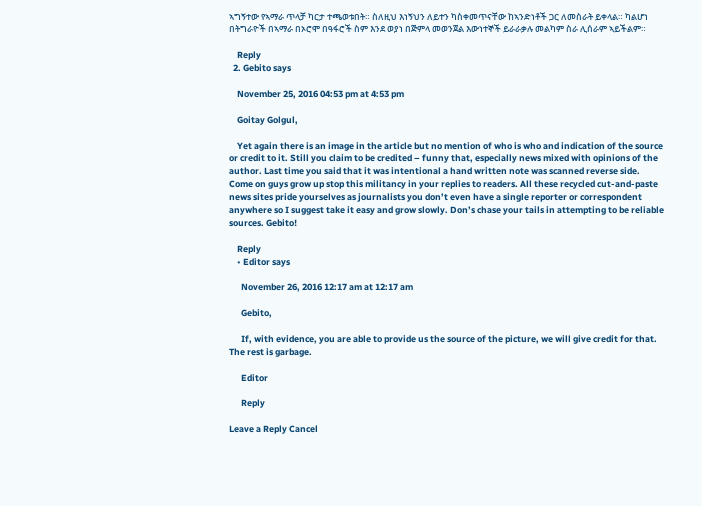ኣግኝተው የኣማራ ጥላቻ ካርታ ተጫወቱበት። ስለዚህ እነኝህን ለይተን ካስቀመጥናቸው ከኣንድነቶች ጋር ለመስራት ይቀላል። ካልሆነ በትግራዮች በኣማራ በኦሮሞ በዓፋሮች ስም እንደ ወያነ በጅምላ መወንጀል እውነተኞች ይራራቃሉ መልካም ስራ ሊሰራም ኣይችልም።

    Reply
  2. Gebito says

    November 25, 2016 04:53 pm at 4:53 pm

    Goitay Golgul,

    Yet again there is an image in the article but no mention of who is who and indication of the source or credit to it. Still you claim to be credited – funny that, especially news mixed with opinions of the author. Last time you said that it was intentional a hand written note was scanned reverse side. Come on guys grow up stop this militancy in your replies to readers. All these recycled cut-and-paste news sites pride yourselves as journalists you don’t even have a single reporter or correspondent anywhere so I suggest take it easy and grow slowly. Don’s chase your tails in attempting to be reliable sources. Gebito!

    Reply
    • Editor says

      November 26, 2016 12:17 am at 12:17 am

      Gebito,

      If, with evidence, you are able to provide us the source of the picture, we will give credit for that. The rest is garbage.

      Editor

      Reply

Leave a Reply Cancel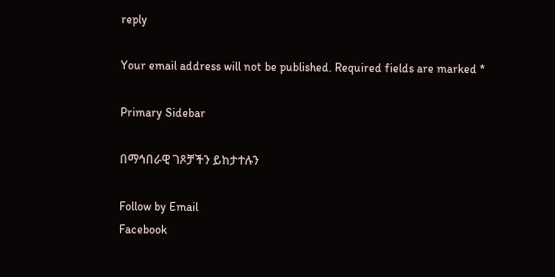reply

Your email address will not be published. Required fields are marked *

Primary Sidebar

በማኅበራዊ ገጾቻችን ይከታተሉን

Follow by Email
Facebook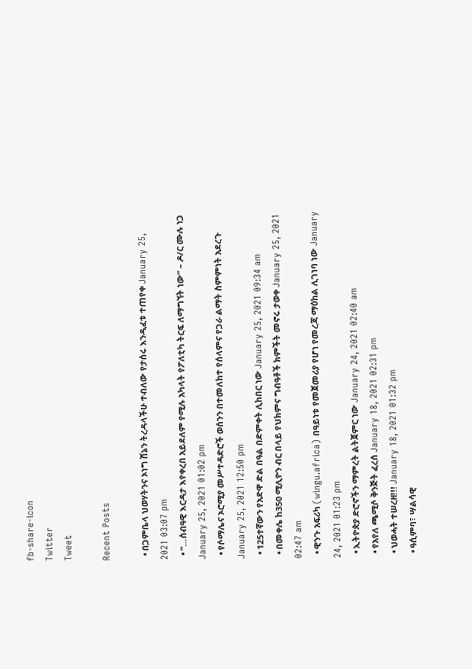fb-share-icon
Twitter
Tweet

Recent Posts

  • በጋምቤላ ህወሃትንና ኦነግ ሸኔን ትረዳላችሁ ተብለው የታሰሩ እንዲፈቱ ተጠየቀ January 25, 2021 03:07 pm
  • “…ሰብዓዊ እርዳታ እየቀረበ አይደለም የሚሉ አካላት የፖለቲካ ትርፍ ለማግኘት ነው” – ዶ/ር ሙሉ ነጋ January 25, 2021 01:02 pm
  • የሶማሌና ኦሮሚያ መሥተዳድሮች ወሰንን በተመለከተ የሰላምና የጋራ ልማት ስምምነት አደረጉ January 25, 2021 12:50 pm
  • 125ተኛውን የአድዋ ድል በዓል በድምቀት ሊከበር ነው January 25, 2021 09:34 am
  • በመቀሌ ከ350 ሚሊዮን ብር በላይ የህክምና ግብዓቶች ክምችት መኖሩ ታወቀ January 25, 2021 02:47 am
  • ዊንጉ አፍሪካ (wingu.africa) በዓይነቱ የመጀመሪያ የሆነ የመረጃ ማዕከል ሊገነባ ነው January 24, 2021 01:23 pm
  • ኢትዮጵያ ድሮኖችን ማምረት ልትጀምር ነው January 24, 2021 02:40 am
  • የአየለ ጫሚሶ ቅንጅት ፈረሰ January 18, 2021 02:31 pm
  • ህወሓት ተሠረዘ!!! January 18, 2021 01:32 pm
  • ዓሲምባ፣ ሣልሳዊ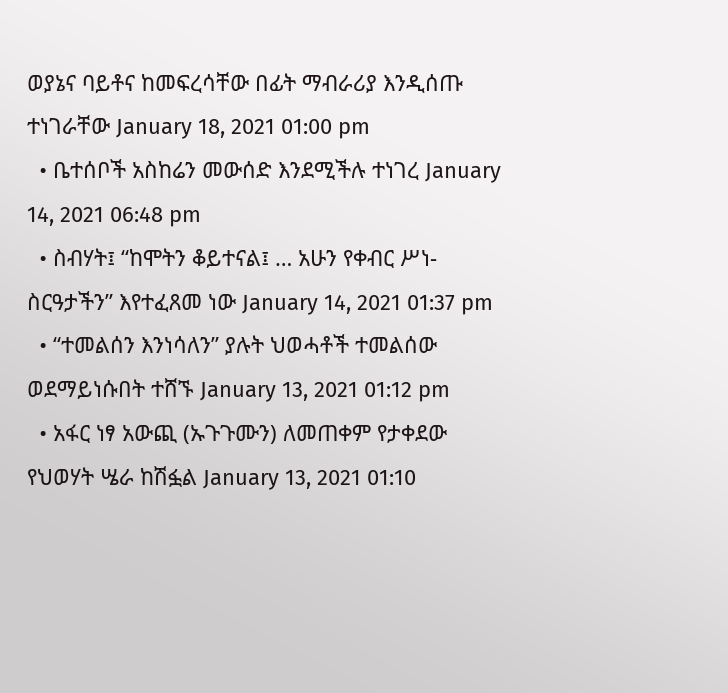ወያኔና ባይቶና ከመፍረሳቸው በፊት ማብራሪያ እንዲሰጡ ተነገራቸው January 18, 2021 01:00 pm
  • ቤተሰቦች አስከሬን መውሰድ እንደሚችሉ ተነገረ January 14, 2021 06:48 pm
  • ስብሃት፤ “ከሞትን ቆይተናል፤ … አሁን የቀብር ሥነ-ስርዓታችን” እየተፈጸመ ነው January 14, 2021 01:37 pm
  • “ተመልሰን እንነሳለን” ያሉት ህወሓቶች ተመልሰው ወደማይነሱበት ተሸኙ January 13, 2021 01:12 pm
  • አፋር ነፃ አውጪ (ኡጉጉሙን) ለመጠቀም የታቀደው የህወሃት ሤራ ከሽፏል January 13, 2021 01:10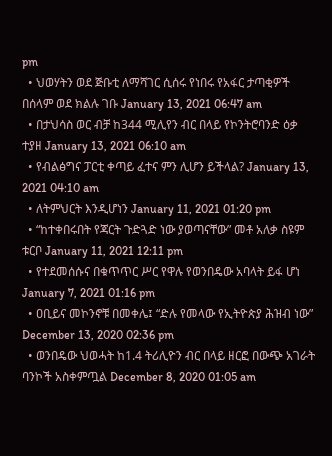pm
  • ህወሃትን ወደ ጅቡቲ ለማሻገር ሲሰሩ የነበሩ የአፋር ታጣቂዎች በሰላም ወደ ክልሉ ገቡ January 13, 2021 06:47 am
  • በታህሳስ ወር ብቻ ከ344 ሚሊየን ብር በላይ የኮንትሮባንድ ዕቃ ተያዘ January 13, 2021 06:10 am
  • የብልፅግና ፓርቲ ቀጣይ ፈተና ምን ሊሆን ይችላል? January 13, 2021 04:10 am
  • ለትምህርት እንዲሆነን January 11, 2021 01:20 pm
  • “ከተቀበሩበት የጃርት ጉድጓድ ነው ያወጣናቸው” መቶ አለቃ ስዩም ቱርቦ January 11, 2021 12:11 pm
  • የተደመሰሱና በቁጥጥር ሥር የዋሉ የወንበዴው አባላት ይፋ ሆነ January 7, 2021 01:16 pm
  • ዐቢይና መኮንኖቹ በመቀሌ፤ “ድሉ የመላው የኢትዮጵያ ሕዝብ ነው” December 13, 2020 02:36 pm
  • ወንበዴው ህወሓት ከ1.4 ትሪሊዮን ብር በላይ ዘርፎ በውጭ አገራት ባንኮች አስቀምጧል December 8, 2020 01:05 am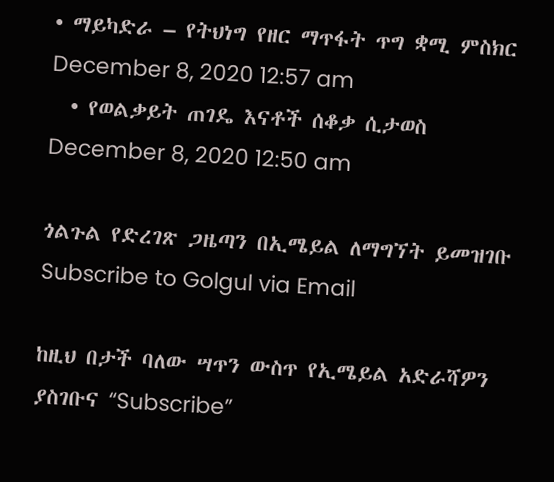• ማይካድራ – የትህነግ የዘር ማጥፋት ጥግ ቋሚ ምስክር December 8, 2020 12:57 am
  • የወልቃይት ጠገዴ እናቶች ሰቆቃ ሲታወስ December 8, 2020 12:50 am

ጎልጉል የድረገጽ ጋዜጣን በኢሜይል ለማግኘት ይመዝገቡ Subscribe to Golgul via Email

ከዚህ በታች ባለው ሣጥን ውስጥ የኢሜይል አድራሻዎን ያስገቡና “Subscribe”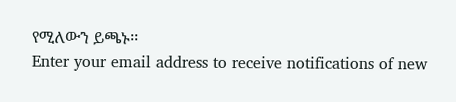የሚለውን ይጫኑ፡፡
Enter your email address to receive notifications of new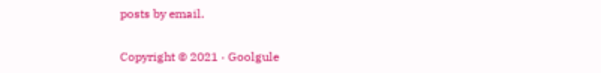posts by email.

Copyright © 2021 · Goolgule